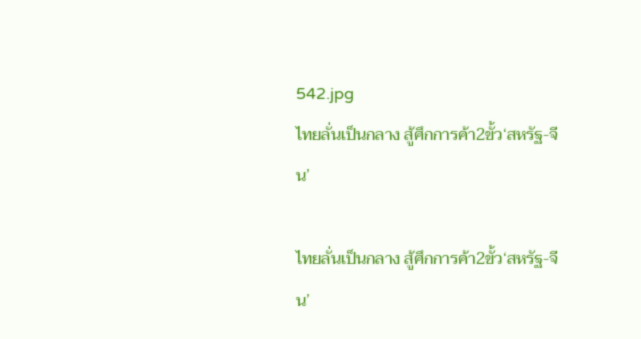542.jpg
ไทยลั่นเป็นกลาง สู้ศึกการค้า2ขั้ว‘สหรัฐ-จีน’

ไทยลั่นเป็นกลาง สู้ศึกการค้า2ขั้ว‘สหรัฐ-จีน’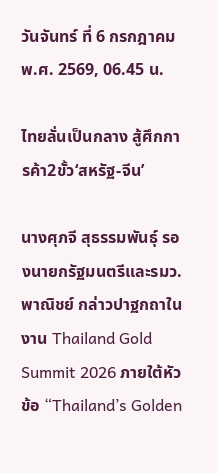วันจันทร์ ที่ 6 กรกฎาคม พ.ศ. 2569, 06.45 น.

ไทยลั่นเป็นกลาง สู้ศึกการค้า2ขั้ว‘สหรัฐ-จีน’

นางศุภจี สุธรรมพันธุ์ รองนายกรัฐมนตรีและรมว.พาณิชย์ กล่าวปาฐกถาในงาน Thailand Gold Summit 2026 ภายใต้หัวข้อ “Thailand’s Golden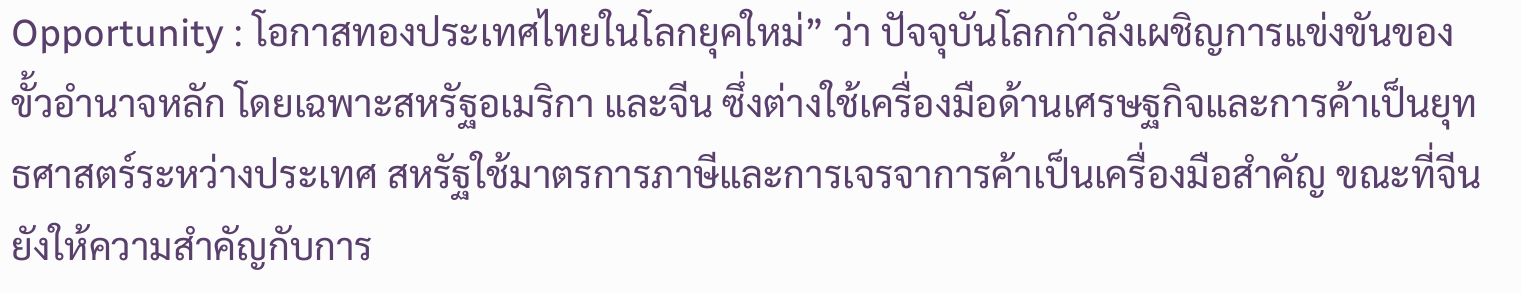Opportunity : โอกาสทองประเทศไทยในโลกยุคใหม่” ว่า ปัจจุบันโลกกำลังเผชิญการแข่งขันของขั้วอำนาจหลัก โดยเฉพาะสหรัฐอเมริกา และจีน ซึ่งต่างใช้เครื่องมือด้านเศรษฐกิจและการค้าเป็นยุทธศาสตร์ระหว่างประเทศ สหรัฐใช้มาตรการภาษีและการเจรจาการค้าเป็นเครื่องมือสำคัญ ขณะที่จีนยังให้ความสำคัญกับการ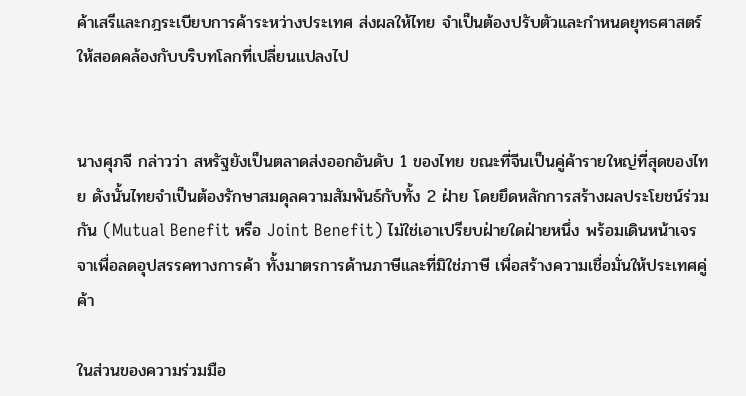ค้าเสรีและกฎระเบียบการค้าระหว่างประเทศ ส่งผลให้ไทย จำเป็นต้องปรับตัวและกำหนดยุทธศาสตร์ให้สอดคล้องกับบริบทโลกที่เปลี่ยนแปลงไป


นางศุภจี กล่าวว่า สหรัฐยังเป็นตลาดส่งออกอันดับ 1 ของไทย ขณะที่จีนเป็นคู่ค้ารายใหญ่ที่สุดของไทย ดังนั้นไทยจำเป็นต้องรักษาสมดุลความสัมพันธ์กับทั้ง 2 ฝ่าย โดยยึดหลักการสร้างผลประโยชน์ร่วมกัน (Mutual Benefit หรือ Joint Benefit) ไม่ใช่เอาเปรียบฝ่ายใดฝ่ายหนึ่ง พร้อมเดินหน้าเจรจาเพื่อลดอุปสรรคทางการค้า ทั้งมาตรการด้านภาษีและที่มิใช่ภาษี เพื่อสร้างความเชื่อมั่นให้ประเทศคู่ค้า

ในส่วนของความร่วมมือ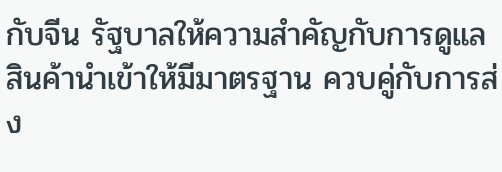กับจีน รัฐบาลให้ความสำคัญกับการดูแลสินค้านำเข้าให้มีมาตรฐาน ควบคู่กับการส่ง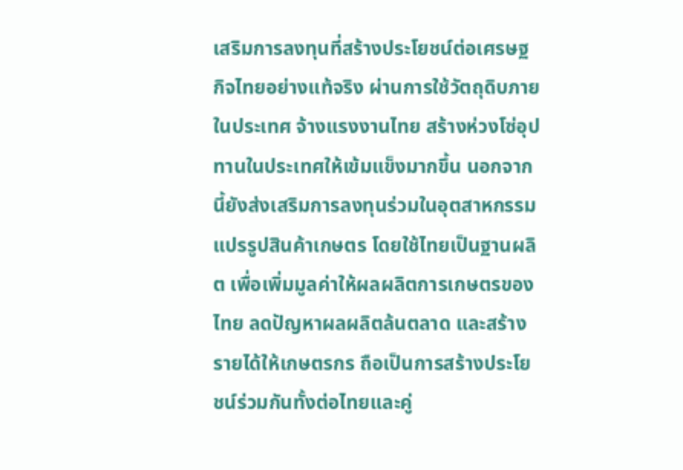เสริมการลงทุนที่สร้างประโยชน์ต่อเศรษฐกิจไทยอย่างแท้จริง ผ่านการใช้วัตถุดิบภายในประเทศ จ้างแรงงานไทย สร้างห่วงโซ่อุปทานในประเทศให้เข้มแข็งมากขึ้น นอกจากนี้ยังส่งเสริมการลงทุนร่วมในอุตสาหกรรมแปรรูปสินค้าเกษตร โดยใช้ไทยเป็นฐานผลิต เพื่อเพิ่มมูลค่าให้ผลผลิตการเกษตรของไทย ลดปัญหาผลผลิตล้นตลาด และสร้างรายได้ให้เกษตรกร ถือเป็นการสร้างประโยชน์ร่วมกันทั้งต่อไทยและคู่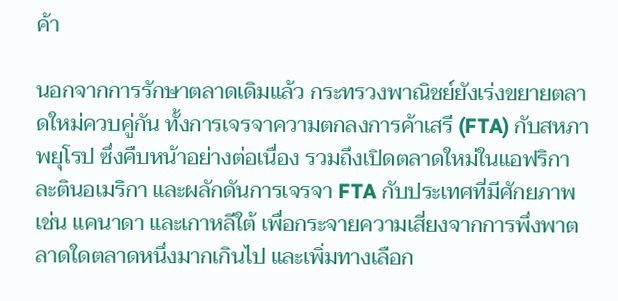ค้า

นอกจากการรักษาตลาดเดิมแล้ว กระทรวงพาณิชย์ยังเร่งขยายตลาดใหม่ควบคู่กัน ทั้งการเจรจาความตกลงการค้าเสรี (FTA) กับสหภาพยุโรป ซึ่งคืบหน้าอย่างต่อเนื่อง รวมถึงเปิดตลาดใหม่ในแอฟริกา ละตินอเมริกา และผลักดันการเจรจา FTA กับประเทศที่มีศักยภาพ เช่น แคนาดา และเกาหลีใต้ เพื่อกระจายความเสี่ยงจากการพึ่งพาตลาดใดตลาดหนึ่งมากเกินไป และเพิ่มทางเลือก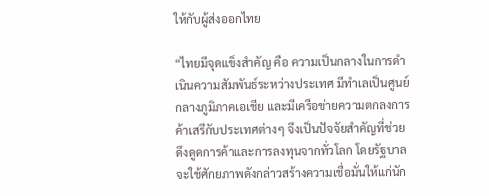ให้กับผู้ส่งออกไทย

“ไทยมีจุดแข็งสำคัญ คือ ความเป็นกลางในการดำเนินความสัมพันธ์ระหว่างประเทศ มีทำเลเป็นศูนย์กลางภูมิภาคเอเชีย และมีเครือข่ายความตกลงการค้าเสรีกับประเทศต่างๆ จึงเป็นปัจจัยสำคัญที่ช่วยดึงดูดการค้าและการลงทุนจากทั่วโลก โดยรัฐบาลจะใช้ศักยภาพดังกล่าวสร้างความเชื่อมั่นให้แก่นัก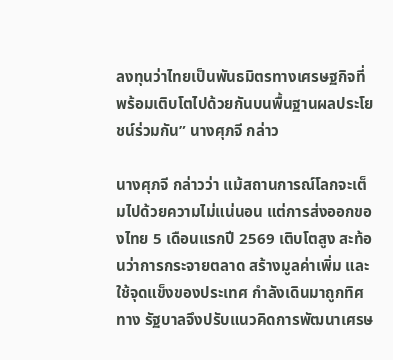ลงทุนว่าไทยเป็นพันธมิตรทางเศรษฐกิจที่พร้อมเติบโตไปด้วยกันบนพื้นฐานผลประโยชน์ร่วมกัน” นางศุภจี กล่าว

นางศุภจี กล่าวว่า แม้สถานการณ์โลกจะเต็มไปด้วยความไม่แน่นอน แต่การส่งออกของไทย 5 เดือนแรกปี 2569 เติบโตสูง สะท้อนว่าการกระจายตลาด สร้างมูลค่าเพิ่ม และใช้จุดแข็งของประเทศ กำลังเดินมาถูกทิศทาง รัฐบาลจึงปรับแนวคิดการพัฒนาเศรษ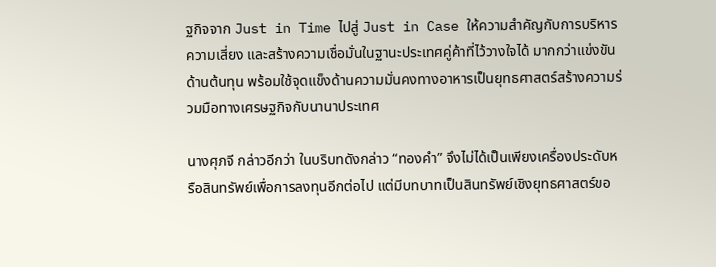ฐกิจจาก Just in Time ไปสู่ Just in Case ให้ความสำคัญกับการบริหารความเสี่ยง และสร้างความเชื่อมั่นในฐานะประเทศคู่ค้าที่ไว้วางใจได้ มากกว่าแข่งขันด้านต้นทุน พร้อมใช้จุดแข็งด้านความมั่นคงทางอาหารเป็นยุทธศาสตร์สร้างความร่วมมือทางเศรษฐกิจกับนานาประเทศ

นางศุภจี กล่าวอีกว่า ในบริบทดังกล่าว “ทองคำ” จึงไม่ได้เป็นเพียงเครื่องประดับหรือสินทรัพย์เพื่อการลงทุนอีกต่อไป แต่มีบทบาทเป็นสินทรัพย์เชิงยุทธศาสตร์ขอ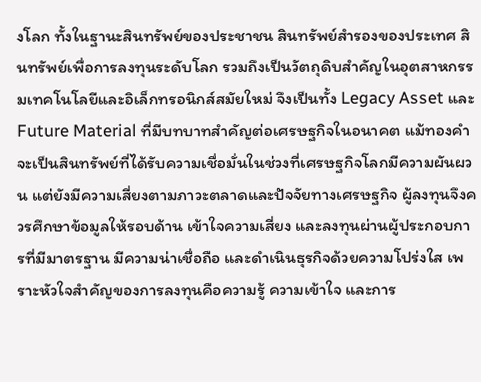งโลก ทั้งในฐานะสินทรัพย์ของประชาชน สินทรัพย์สำรองของประเทศ สินทรัพย์เพื่อการลงทุนระดับโลก รวมถึงเป็นวัตถุดิบสำคัญในอุตสาหกรรมเทคโนโลยีและอิเล็กทรอนิกส์สมัยใหม่ จึงเป็นทั้ง Legacy Asset และ Future Material ที่มีบทบาทสำคัญต่อเศรษฐกิจในอนาคต แม้ทองคำจะเป็นสินทรัพย์ที่ได้รับความเชื่อมั่นในช่วงที่เศรษฐกิจโลกมีความผันผวน แต่ยังมีความเสี่ยงตามภาวะตลาดและปัจจัยทางเศรษฐกิจ ผู้ลงทุนจึงควรศึกษาข้อมูลให้รอบด้าน เข้าใจความเสี่ยง และลงทุนผ่านผู้ประกอบการที่มีมาตรฐาน มีความน่าเชื่อถือ และดำเนินธุรกิจด้วยความโปร่งใส เพราะหัวใจสำคัญของการลงทุนคือความรู้ ความเข้าใจ และการ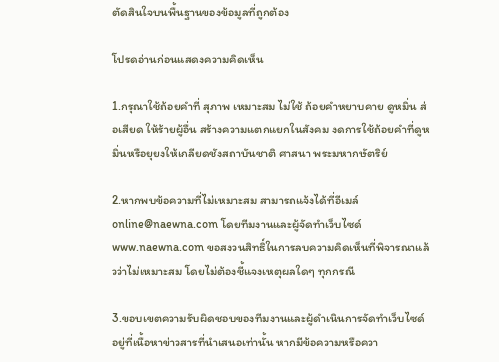ตัดสินใจบนพื้นฐานของข้อมูลที่ถูกต้อง

โปรดอ่านก่อนแสดงความคิดเห็น

1.กรุณาใช้ถ้อยคำที่ สุภาพ เหมาะสม ไม่ใช้ ถ้อยคำหยาบคาย ดูหมิ่น ส่อเสียด ให้ร้ายผู้อื่น สร้างความแตกแยกในสังคม งดการใช้ถ้อยคำที่ดูหมิ่นหรือยุยงให้เกลียดชังสถาบันชาติ ศาสนา พระมหากษัตริย์

2.หากพบข้อความที่ไม่เหมาะสม สามารถแจ้งได้ที่อีเมล์ online@naewna.com โดยทีมงานและผู้จัดทำเว็บไซด์ www.naewna.com ขอสงวนสิทธิ์ในการลบความคิดเห็นที่พิจารณาแล้วว่าไม่เหมาะสม โดยไม่ต้องชี้แจงเหตุผลใดๆ ทุกกรณี

3.ขอบเขตความรับผิดชอบของทีมงานและผู้ดำเนินการจัดทำเว็บไซด์ อยู่ที่เนื้อหาข่าวสารที่นำเสนอเท่านั้น หากมีข้อความหรือควา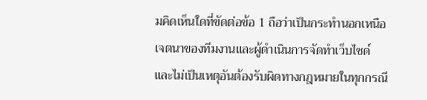มคิดเห็นใดที่ขัดต่อข้อ 1 ถือว่าเป็นกระทำนอกเหนือเจตนาของทีมงานและผู้ดำเนินการจัดทำเว็บไซด์ และไม่เป็นเหตุอันต้องรับผิดทางกฎหมายในทุกกรณี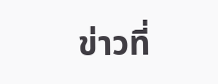ข่าวที่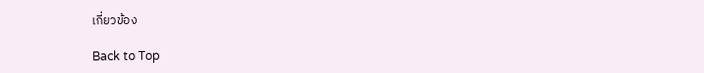เกี่ยวข้อง

Back to Top